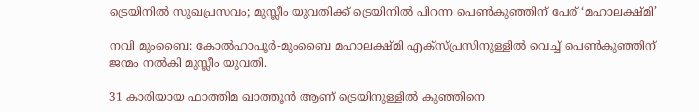ട്രെയിനിൽ സുഖപ്രസവം; മുസ്ലീം യുവതിക്ക് ട്രെയിനില്‍ പിറന്ന പെണ്‍കുഞ്ഞിന് പേര് ‘മഹാലക്ഷ്മി’

നവി മുംബൈ: കോല്‍ഹാപൂര്‍-മുംബൈ മഹാലക്ഷ്മി എക്‌സ്പ്രസിനുള്ളില്‍ വെച്ച് പെണ്‍കുഞ്ഞിന് ജന്മം നല്‍കി മുസ്ലീം യുവതി.

31 കാരിയായ ഫാത്തിമ ഖാത്തൂന്‍ ആണ് ട്രെയിനുള്ളില്‍ കുഞ്ഞിനെ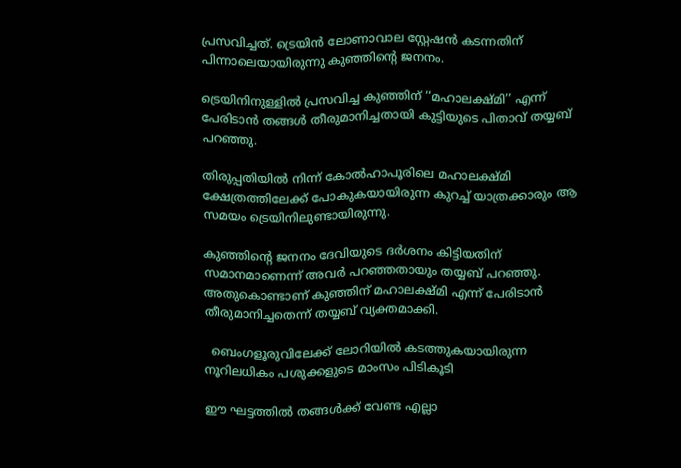പ്രസവിച്ചത്. ട്രെയിൻ ലോണാവാല സ്റ്റേഷന്‍ കടന്നതിന് പിന്നാലെയായിരുന്നു കുഞ്ഞിന്റെ ജനനം.

ട്രെയിനിനുള്ളില്‍ പ്രസവിച്ച കുഞ്ഞിന് ‘‘മഹാലക്ഷ്മി’’ എന്ന് പേരിടാന്‍ തങ്ങള്‍ തീരുമാനിച്ചതായി കുട്ടിയുടെ പിതാവ് തയ്യബ് പറഞ്ഞു.

തിരുപ്പതിയില്‍ നിന്ന് കോല്‍ഹാപൂരിലെ മഹാലക്ഷ്മി ക്ഷേത്രത്തിലേക്ക് പോകുകയായിരുന്ന കുറച്ച് യാത്രക്കാരും ആ സമയം ട്രെയിനിലുണ്ടായിരുന്നു.

കുഞ്ഞിന്റെ ജനനം ദേവിയുടെ ദര്‍ശനം കിട്ടിയതിന് സമാനമാണെന്ന് അവര്‍ പറഞ്ഞതായും തയ്യബ് പറഞ്ഞു. അതുകൊണ്ടാണ് കുഞ്ഞിന് മഹാലക്ഷ്മി എന്ന് പേരിടാന്‍ തീരുമാനിച്ചതെന്ന് തയ്യബ് വ്യക്തമാക്കി.

  ബെംഗളൂരുവിലേക്ക് ലോറിയിൽ കടത്തുകയായിരുന്ന നൂറിലധികം പശുക്കളുടെ മാംസം പിടികൂടി

ഈ ഘട്ടത്തില്‍ തങ്ങള്‍ക്ക് വേണ്ട എല്ലാ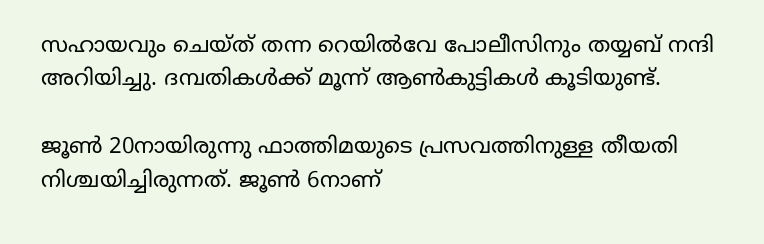സഹായവും ചെയ്ത് തന്ന റെയില്‍വേ പോലീസിനും തയ്യബ് നന്ദി അറിയിച്ചു. ദമ്പതികള്‍ക്ക് മൂന്ന് ആണ്‍കുട്ടികള്‍ കൂടിയുണ്ട്.

ജൂണ്‍ 20നായിരുന്നു ഫാത്തിമയുടെ പ്രസവത്തിനുള്ള തീയതി നിശ്ചയിച്ചിരുന്നത്. ജൂണ്‍ 6നാണ്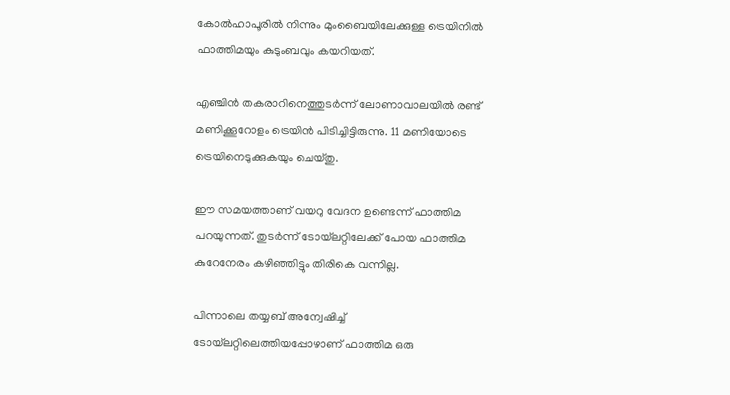കോല്‍ഹാപൂരില്‍ നിന്നും മുംബൈയിലേക്കുള്ള ട്രെയിനില്‍ ഫാത്തിമയും കുടുംബവും കയറിയത്.

എഞ്ചിന്‍ തകരാറിനെത്തുടര്‍ന്ന് ലോണാവാലയില്‍ രണ്ട് മണിക്കൂറോളം ട്രെയിന്‍ പിടിച്ചിട്ടിരുന്നു. 11 മണിയോടെ ട്രെയിനെടുക്കുകയും ചെയ്തു.

ഈ സമയത്താണ് വയറു വേദന ഉണ്ടെന്ന് ഫാത്തിമ പറയുന്നത്. തുടര്‍ന്ന് ടോയ്‌ലറ്റിലേക്ക് പോയ ഫാത്തിമ കുറേനേരം കഴിഞ്ഞിട്ടും തിരികെ വന്നില്ല.

പിന്നാലെ തയ്യബ് അന്വേഷിച്ച് ടോയ്‌ലറ്റിലെത്തിയപ്പോഴാണ് ഫാത്തിമ ഒരു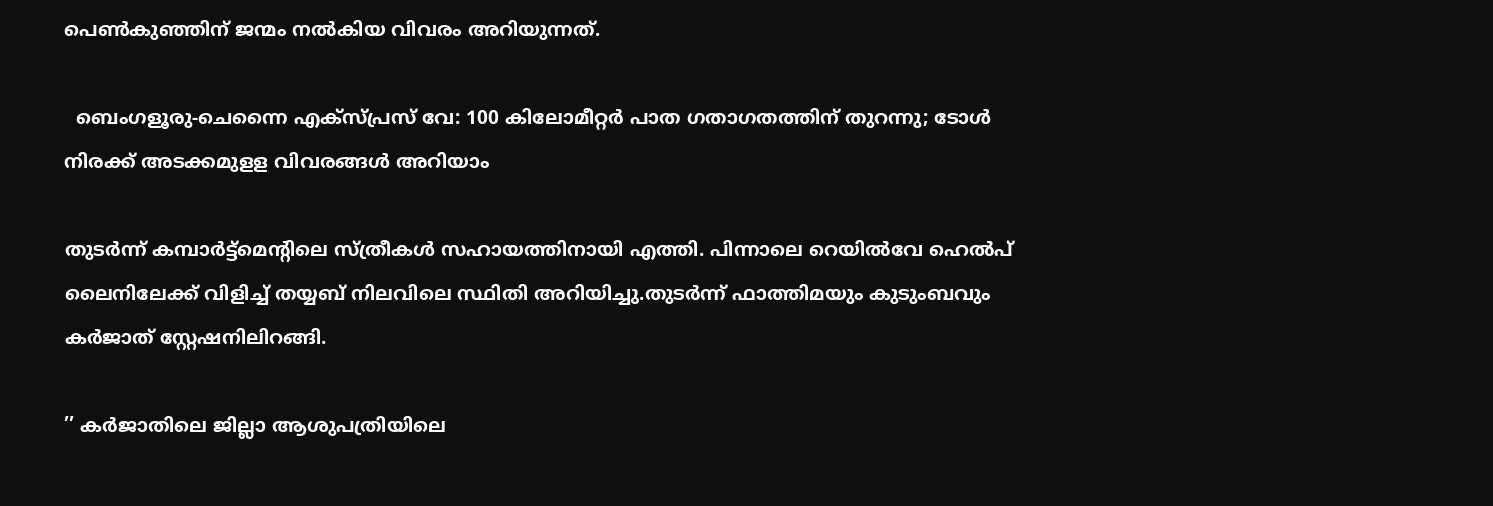പെണ്‍കുഞ്ഞിന് ജന്മം നല്‍കിയ വിവരം അറിയുന്നത്.

  ബെംഗളൂരു-ചെന്നൈ എക്സ്പ്രസ് വേ: 100 കിലോമീറ്റർ പാത ഗതാഗതത്തിന് തുറന്നു; ടോൾ നിരക്ക് അടക്കമുളള വിവരങ്ങൾ അറിയാം

തുടര്‍ന്ന് കമ്പാര്‍ട്ട്‌മെന്റിലെ സ്ത്രീകള്‍ സഹായത്തിനായി എത്തി. പിന്നാലെ റെയില്‍വേ ഹെല്‍പ് ലൈനിലേക്ക് വിളിച്ച് തയ്യബ് നിലവിലെ സ്ഥിതി അറിയിച്ചു.തുടര്‍ന്ന് ഫാത്തിമയും കുടുംബവും കര്‍ജാത് സ്റ്റേഷനിലിറങ്ങി.

’’ കര്‍ജാതിലെ ജില്ലാ ആശുപത്രിയിലെ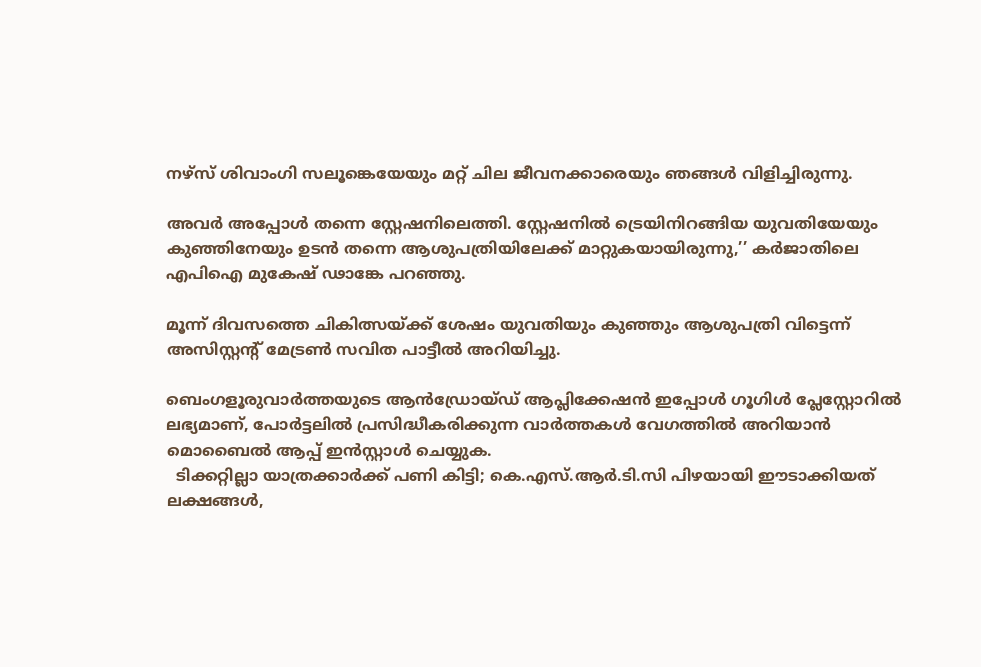നഴ്‌സ് ശിവാംഗി സലൂങ്കെയേയും മറ്റ് ചില ജീവനക്കാരെയും ഞങ്ങള്‍ വിളിച്ചിരുന്നു.

അവര്‍ അപ്പോള്‍ തന്നെ സ്റ്റേഷനിലെത്തി. സ്റ്റേഷനില്‍ ട്രെയിനിറങ്ങിയ യുവതിയേയും കുഞ്ഞിനേയും ഉടന്‍ തന്നെ ആശുപത്രിയിലേക്ക് മാറ്റുകയായിരുന്നു,’’ കര്‍ജാതിലെ എപിഐ മുകേഷ് ഢാങ്കേ പറഞ്ഞു.

മൂന്ന് ദിവസത്തെ ചികിത്സയ്ക്ക് ശേഷം യുവതിയും കുഞ്ഞും ആശുപത്രി വിട്ടെന്ന് അസിസ്റ്റന്റ് മേട്രണ്‍ സവിത പാട്ടീല്‍ അറിയിച്ചു.

ബെംഗളൂരുവാർത്തയുടെ ആൻഡ്രോയ്ഡ് ആപ്ലിക്കേഷൻ ഇപ്പോൾ ഗൂഗിൾ പ്ലേസ്റ്റോറിൽ ലഭ്യമാണ്, പോർട്ടലിൽ പ്രസിദ്ധീകരിക്കുന്ന വാർത്തകൾ വേഗത്തിൽ അറിയാൻ മൊബൈൽ ആപ്പ് ഇൻസ്റ്റാൾ ചെയ്യുക.
  ടിക്കറ്റില്ലാ യാത്രക്കാർക്ക് പണി കിട്ടി; കെ.എസ്.ആർ.ടി.സി പിഴയായി ഈടാക്കിയത് ലക്ഷങ്ങൾ,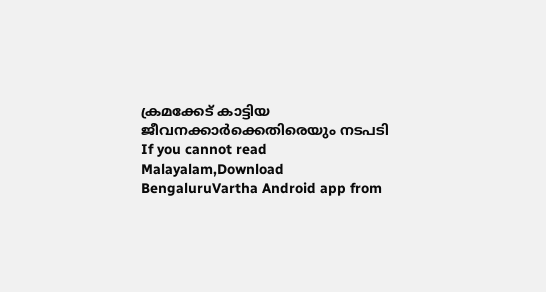ക്രമക്കേട് കാട്ടിയ ജീവനക്കാർക്കെതിരെയും നടപടി
If you cannot read Malayalam,Download BengaluruVartha Android app from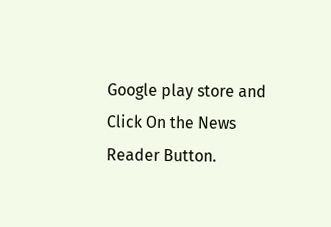Google play store and Click On the News Reader Button.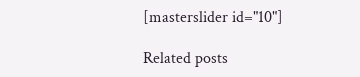[masterslider id="10"]

Related posts